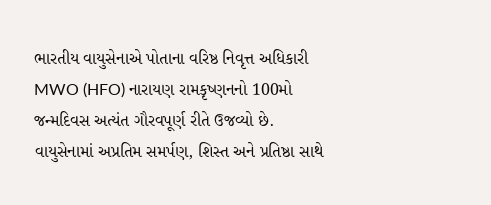ભારતીય વાયુસેનાએ પોતાના વરિષ્ઠ નિવૃત્ત અધિકારી MWO (HFO) નારાયણ રામકૃષ્ણનનો 100મો જન્મદિવસ અત્યંત ગૌરવપૂર્ણ રીતે ઉજવ્યો છે. વાયુસેનામાં અપ્રતિમ સમર્પણ, શિસ્ત અને પ્રતિષ્ઠા સાથે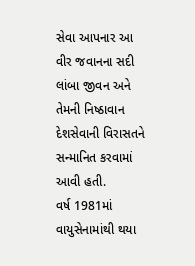સેવા આપનાર આ વીર જવાનના સદી લાંબા જીવન અને તેમની નિષ્ઠાવાન દેશસેવાની વિરાસતને સન્માનિત કરવામાં આવી હતી.
વર્ષ 1981માં વાયુસેનામાંથી થયા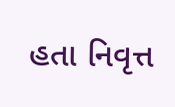હતા નિવૃત્ત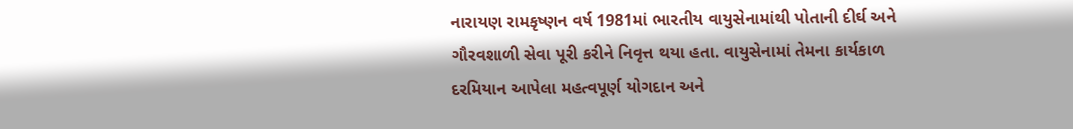નારાયણ રામકૃષ્ણન વર્ષ 1981માં ભારતીય વાયુસેનામાંથી પોતાની દીર્ઘ અને ગૌરવશાળી સેવા પૂરી કરીને નિવૃત્ત થયા હતા. વાયુસેનામાં તેમના કાર્યકાળ દરમિયાન આપેલા મહત્વપૂર્ણ યોગદાન અને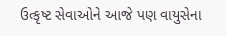ઉત્કૃષ્ટ સેવાઓને આજે પણ વાયુસેના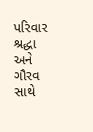પરિવાર શ્રદ્ધા અને ગૌરવ સાથે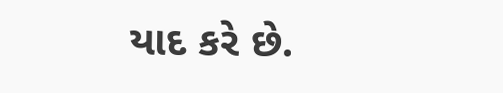યાદ કરે છે.